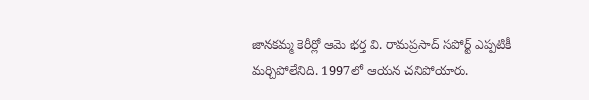జానకమ్మ కెరీర్లో ఆమె భర్త వి. రామప్రసాద్ సపోర్ట్ ఎప్పటికీ మర్చిపోలేనిది. 1997లో ఆయన చనిపోయారు.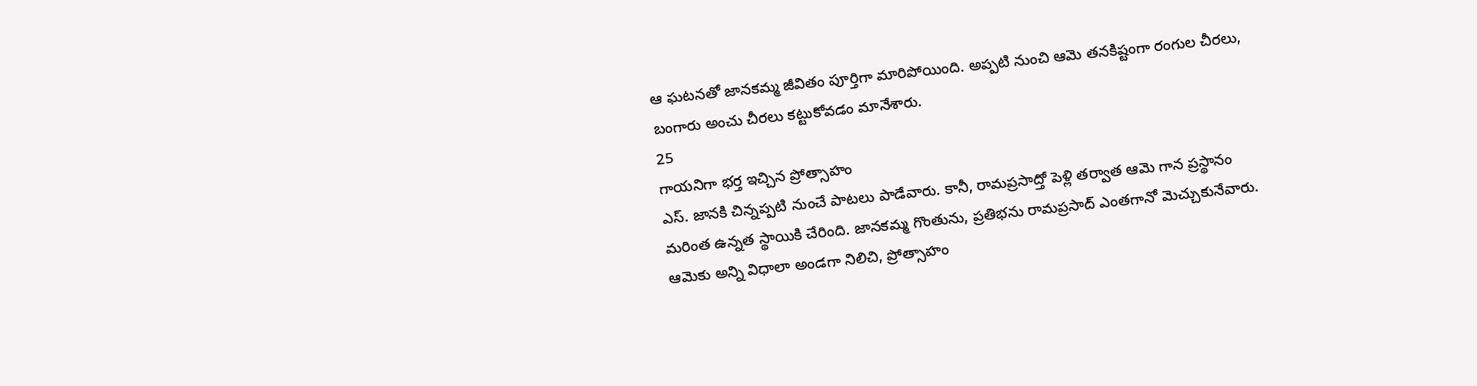ఆ ఘటనతో జానకమ్మ జీవితం పూర్తిగా మారిపోయింది. అప్పటి నుంచి ఆమె తనకిష్టంగా రంగుల చీరలు, బంగారు అంచు చీరలు కట్టుకోవడం మానేశారు.
25
గాయనిగా భర్త ఇచ్చిన ప్రోత్సాహం
ఎస్. జానకి చిన్నప్పటి నుంచే పాటలు పాడేవారు. కానీ, రామప్రసాద్తో పెళ్లి తర్వాత ఆమె గాన ప్రస్థానం మరింత ఉన్నత స్థాయికి చేరింది. జానకమ్మ గొంతును, ప్రతిభను రామప్రసాద్ ఎంతగానో మెచ్చుకునేవారు. ఆమెకు అన్ని విధాలా అండగా నిలిచి, ప్రోత్సాహం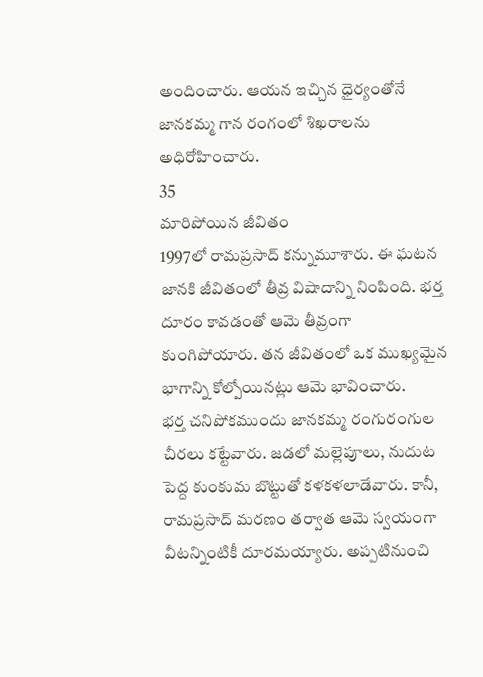అందించారు. ఆయన ఇచ్చిన ధైర్యంతోనే జానకమ్మ గాన రంగంలో శిఖరాలను అధిరోహించారు.
35
మారిపోయిన జీవితం
1997లో రామప్రసాద్ కన్నుమూశారు. ఈ ఘటన జానకి జీవితంలో తీవ్ర విషాదాన్ని నింపింది. భర్త దూరం కావడంతో ఆమె తీవ్రంగా కుంగిపోయారు. తన జీవితంలో ఒక ముఖ్యమైన భాగాన్ని కోల్పోయినట్లు ఆమె భావించారు.
భర్త చనిపోకముందు జానకమ్మ రంగురంగుల చీరలు కట్టేవారు. జడలో మల్లెపూలు, నుదుట పెద్ద కుంకుమ బొట్టుతో కళకళలాడేవారు. కానీ, రామప్రసాద్ మరణం తర్వాత ఆమె స్వయంగా వీటన్నింటికీ దూరమయ్యారు. అప్పటినుంచి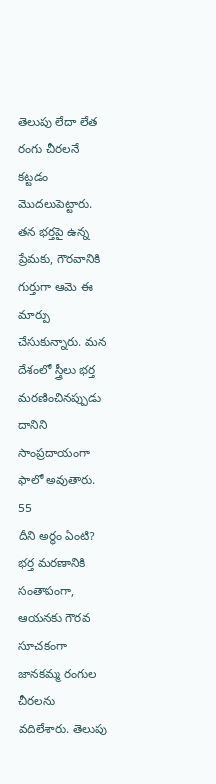తెలుపు లేదా లేత రంగు చీరలనే కట్టడం మొదలుపెట్టారు. తన భర్తపై ఉన్న ప్రేమకు, గౌరవానికి గుర్తుగా ఆమె ఈ మార్పు చేసుకున్నారు. మన దేశంలో స్త్రీలు భర్త మరణించినప్పుడు దానిని సాంప్రదాయంగా ఫాలో అవుతారు.
55
దీని అర్థం ఏంటి?
భర్త మరణానికి సంతాపంగా, ఆయనకు గౌరవ సూచకంగా జానకమ్మ రంగుల చీరలను వదిలేశారు. తెలుపు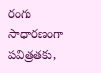రంగు సాధారణంగా పవిత్రతకు,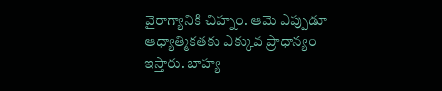వైరాగ్యానికి చిహ్నం. ఆమె ఎప్పుడూ ఆధ్యాత్మికతకు ఎక్కువ ప్రాధాన్యం ఇస్తారు. బాహ్య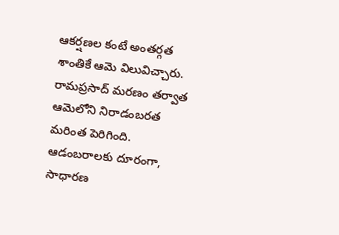ఆకర్షణల కంటే అంతర్గత శాంతికే ఆమె విలువిచ్చారు. రామప్రసాద్ మరణం తర్వాత ఆమెలోని నిరాడంబరత మరింత పెరిగింది. ఆడంబరాలకు దూరంగా, సాధారణ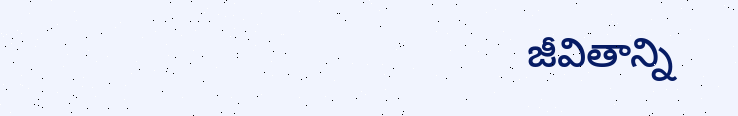జీవితాన్ని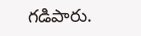గడిపారు.